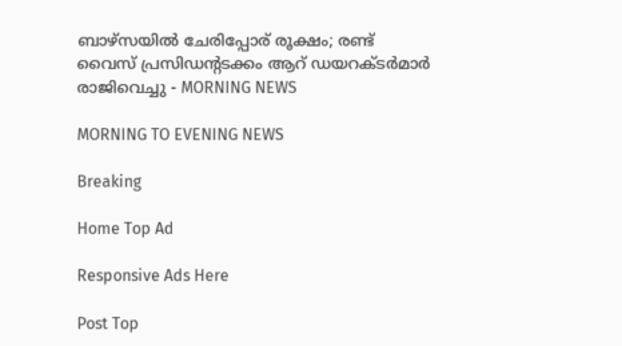ബാഴ്സയില്‍ ചേരിപ്പോര് രൂക്ഷം; രണ്ട് വൈസ് പ്രസി‍ഡന്റടക്കം ആറ് ഡയറക്ടര്‍മാര്‍ രാജിവെച്ചു - MORNING NEWS

MORNING TO EVENING NEWS

Breaking

Home Top Ad

Responsive Ads Here

Post Top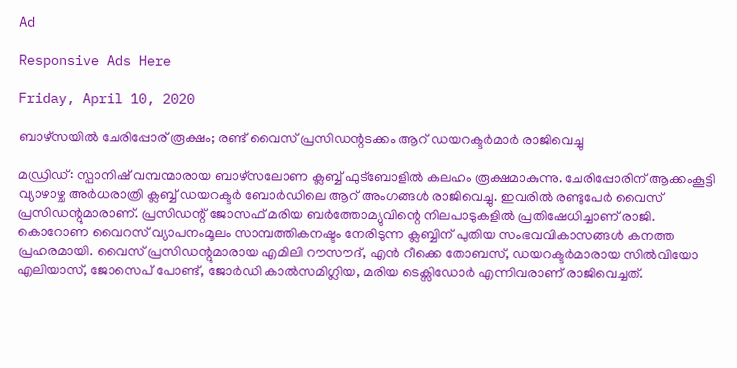Ad

Responsive Ads Here

Friday, April 10, 2020

ബാഴ്സയില്‍ ചേരിപ്പോര് രൂക്ഷം; രണ്ട് വൈസ് പ്രസി‍ഡന്റടക്കം ആറ് ഡയറക്ടര്‍മാര്‍ രാജിവെച്ചു

മഡ്രിഡ്: സ്പാനിഷ് വമ്പന്മാരായ ബാഴ്സലോണ ക്ലബ്ബ് ഫുട്ബോളിൽ കലഹം രൂക്ഷമാകുന്നു. ചേരിപ്പോരിന് ആക്കംകൂട്ടി വ്യാഴാഴ്ച അർധരാത്രി ക്ലബ്ബ് ഡയറക്ടർ ബോർഡിലെ ആറ് അംഗങ്ങൾ രാജിവെച്ചു. ഇവരിൽ രണ്ടുപേർ വൈസ് പ്രസിഡന്റുമാരാണ്. പ്രസിഡന്റ് ജോസഫ് മരിയ ബർത്തോമ്യുവിന്റെ നിലപാടുകളിൽ പ്രതിഷേധിച്ചാണ് രാജി. കൊറോണ വൈറസ് വ്യാപനംമൂലം സാമ്പത്തികനഷ്ടം നേരിടുന്ന ക്ലബ്ബിന് പുതിയ സംഭവവികാസങ്ങൾ കനത്ത പ്രഹരമായി. വൈസ് പ്രസിഡന്റുമാരായ എമിലി റൗസൗദ്, എൻ റീക്കെ തോബസ്, ഡയറക്ടർമാരായ സിൽവിയോ എലിയാസ്, ജോസെപ് പോണ്ട്, ജോർഡി കാൽസമിഗ്ലിയ, മരിയ ടെക്സിഡോർ എന്നിവരാണ് രാജിവെച്ചത്.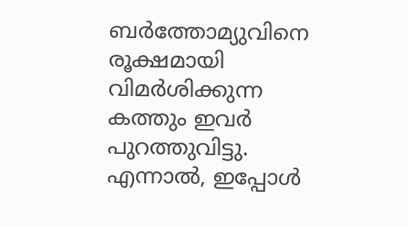ബർത്തോമ്യുവിനെ രൂക്ഷമായി വിമർശിക്കുന്ന കത്തും ഇവർ പുറത്തുവിട്ടു. എന്നാൽ, ഇപ്പോൾ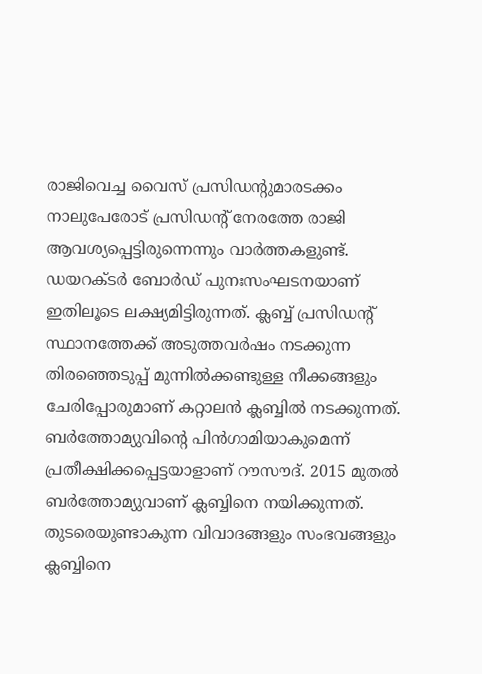രാജിവെച്ച വൈസ് പ്രസിഡന്റുമാരടക്കം നാലുപേരോട് പ്രസിഡന്റ് നേരത്തേ രാജി ആവശ്യപ്പെട്ടിരുന്നെന്നും വാർത്തകളുണ്ട്. ഡയറക്ടർ ബോർഡ് പുനഃസംഘടനയാണ് ഇതിലൂടെ ലക്ഷ്യമിട്ടിരുന്നത്. ക്ലബ്ബ് പ്രസിഡന്റ് സ്ഥാനത്തേക്ക് അടുത്തവർഷം നടക്കുന്ന തിരഞ്ഞെടുപ്പ് മുന്നിൽക്കണ്ടുള്ള നീക്കങ്ങളും ചേരിപ്പോരുമാണ് കറ്റാലൻ ക്ലബ്ബിൽ നടക്കുന്നത്. ബർത്തോമ്യുവിന്റെ പിൻഗാമിയാകുമെന്ന് പ്രതീക്ഷിക്കപ്പെട്ടയാളാണ് റൗസൗദ്. 2015 മുതൽ ബർത്തോമ്യുവാണ് ക്ലബ്ബിനെ നയിക്കുന്നത്. തുടരെയുണ്ടാകുന്ന വിവാദങ്ങളും സംഭവങ്ങളും ക്ലബ്ബിനെ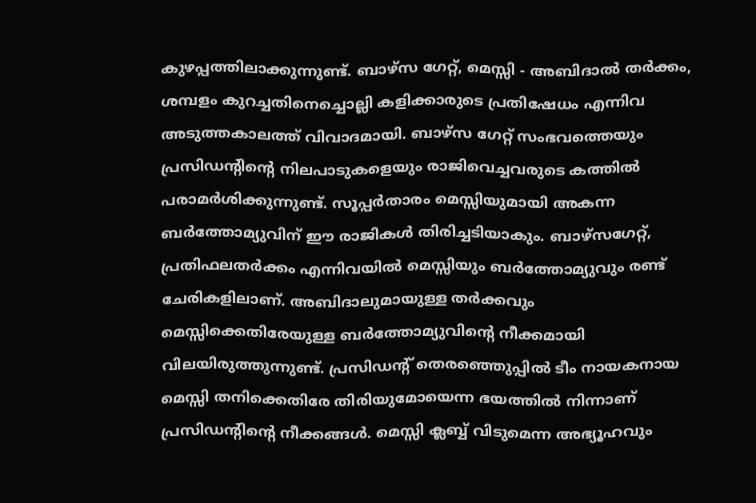കുഴപ്പത്തിലാക്കുന്നുണ്ട്. ബാഴ്സ ഗേറ്റ്, മെസ്സി - അബിദാൽ തർക്കം, ശമ്പളം കുറച്ചതിനെച്ചൊല്ലി കളിക്കാരുടെ പ്രതിഷേധം എന്നിവ അടുത്തകാലത്ത് വിവാദമായി. ബാഴ്സ ഗേറ്റ് സംഭവത്തെയും പ്രസിഡന്റിന്റെ നിലപാടുകളെയും രാജിവെച്ചവരുടെ കത്തിൽ പരാമർശിക്കുന്നുണ്ട്. സൂപ്പർതാരം മെസ്സിയുമായി അകന്ന ബർത്തോമ്യുവിന് ഈ രാജികൾ തിരിച്ചടിയാകും. ബാഴ്സഗേറ്റ്, പ്രതിഫലതർക്കം എന്നിവയിൽ മെസ്സിയും ബർത്തോമ്യുവും രണ്ട് ചേരികളിലാണ്. അബിദാലുമായുള്ള തർക്കവും മെസ്സിക്കെതിരേയുള്ള ബർത്തോമ്യുവിന്റെ നീക്കമായി വിലയിരുത്തുന്നുണ്ട്. പ്രസിഡന്റ് തെരഞ്ഞെുപ്പിൽ ടീം നായകനായ മെസ്സി തനിക്കെതിരേ തിരിയുമോയെന്ന ഭയത്തിൽ നിന്നാണ് പ്രസിഡന്റിന്റെ നീക്കങ്ങൾ. മെസ്സി ക്ലബ്ബ് വിടുമെന്ന അഭ്യൂഹവും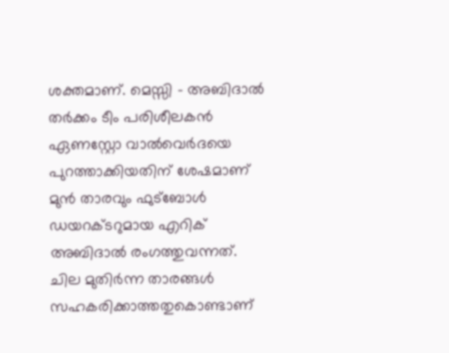ശക്തമാണ്. മെസ്സി - അബിദാൽ തർക്കം ടീം പരിശീലകൻ ഏണസ്റ്റോ വാൽവെർദയെ പുറത്താക്കിയതിന് ശേഷമാണ് മുൻ താരവും ഫുട്ബോൾ ഡയറക്ടറുമായ എറിക് അബിദാൽ രംഗത്തുവന്നത്. ചില മുതിർന്ന താരങ്ങൾ സഹകരിക്കാത്തതുകൊണ്ടാണ്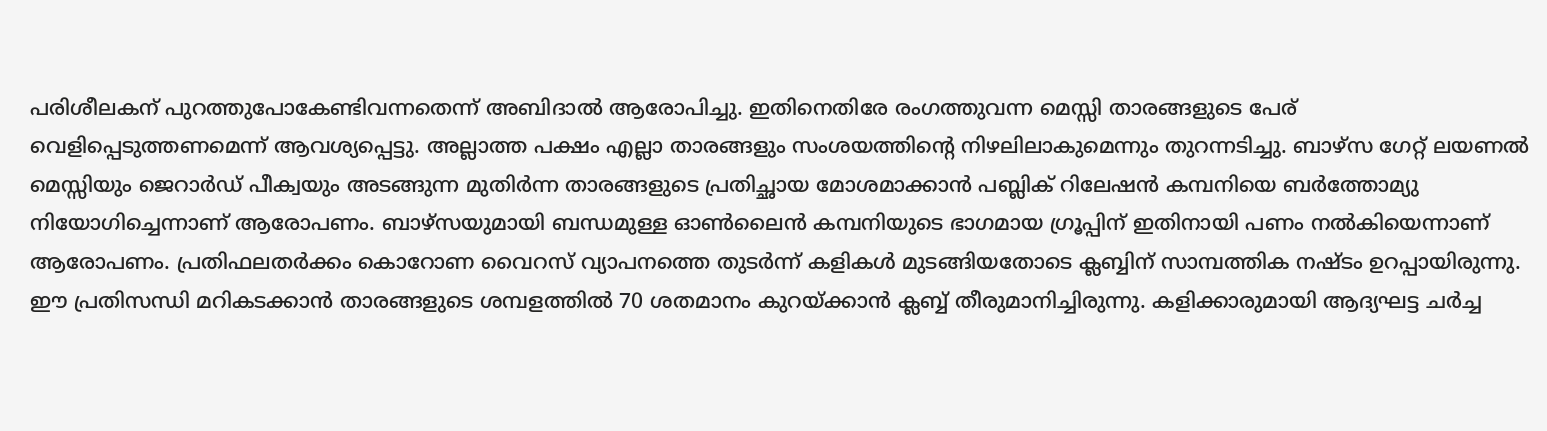പരിശീലകന് പുറത്തുപോകേണ്ടിവന്നതെന്ന് അബിദാൽ ആരോപിച്ചു. ഇതിനെതിരേ രംഗത്തുവന്ന മെസ്സി താരങ്ങളുടെ പേര് വെളിപ്പെടുത്തണമെന്ന് ആവശ്യപ്പെട്ടു. അല്ലാത്ത പക്ഷം എല്ലാ താരങ്ങളും സംശയത്തിന്റെ നിഴലിലാകുമെന്നും തുറന്നടിച്ചു. ബാഴ്സ ഗേറ്റ് ലയണൽ മെസ്സിയും ജെറാർഡ് പീക്വയും അടങ്ങുന്ന മുതിർന്ന താരങ്ങളുടെ പ്രതിച്ഛായ മോശമാക്കാൻ പബ്ലിക് റിലേഷൻ കമ്പനിയെ ബർത്തോമ്യു നിയോഗിച്ചെന്നാണ് ആരോപണം. ബാഴ്സയുമായി ബന്ധമുള്ള ഓൺലൈൻ കമ്പനിയുടെ ഭാഗമായ ഗ്രൂപ്പിന് ഇതിനായി പണം നൽകിയെന്നാണ് ആരോപണം. പ്രതിഫലതർക്കം കൊറോണ വൈറസ് വ്യാപനത്തെ തുടർന്ന് കളികൾ മുടങ്ങിയതോടെ ക്ലബ്ബിന് സാമ്പത്തിക നഷ്ടം ഉറപ്പായിരുന്നു. ഈ പ്രതിസന്ധി മറികടക്കാൻ താരങ്ങളുടെ ശമ്പളത്തിൽ 70 ശതമാനം കുറയ്ക്കാൻ ക്ലബ്ബ് തീരുമാനിച്ചിരുന്നു. കളിക്കാരുമായി ആദ്യഘട്ട ചർച്ച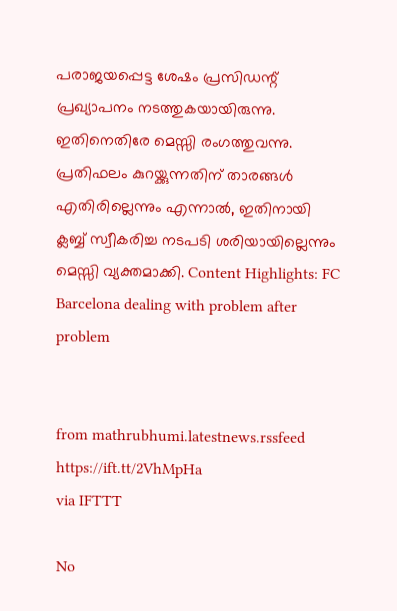പരാജയപ്പെട്ട ശേഷം പ്രസിഡന്റ് പ്രഖ്യാപനം നടത്തുകയായിരുന്നു. ഇതിനെതിരേ മെസ്സി രംഗത്തുവന്നു. പ്രതിഫലം കുറയ്ക്കുന്നതിന് താരങ്ങൾ എതിരില്ലെന്നും എന്നാൽ, ഇതിനായി ക്ലബ്ബ് സ്വീകരിച്ച നടപടി ശരിയായില്ലെന്നും മെസ്സി വ്യക്തമാക്കി. Content Highlights: FC Barcelona dealing with problem after problem


from mathrubhumi.latestnews.rssfeed https://ift.tt/2VhMpHa
via IFTTT

No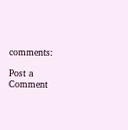comments:

Post a Comment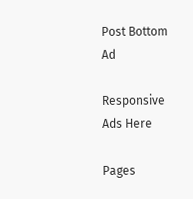Post Bottom Ad

Responsive Ads Here

Pages